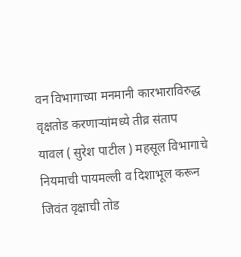वन विभागाच्या मनमानी कारभाराविरुद्ध वृक्षतोड करणाऱ्यांमध्ये तीव्र संताप
यावल ( सुरेश पाटील ) महसूल विभागाचे नियमाची पायमल्ली व दिशाभूल करून जिवंत वृक्षाची तोड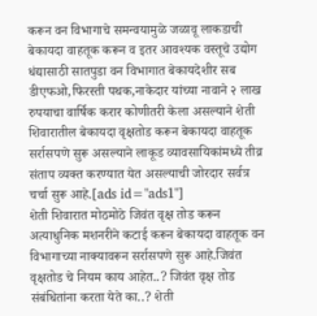करून वन विभागाचे समन्वयामुळे जळावू लाकडाची बेकायदा वाहतूक करून व इतर आवश्यक वस्तूचे उद्योग धंद्यासाठी सातपुडा वन विभागात बेकायदेशीर सब डीएफओ,फिरस्ती पथक,नाकेदार यांच्या नावाने २ लाख रुपयाचा वार्षिक करार कोणीतरी केला असल्याने शेती शिवारातील बेकायदा वृक्षतोड करून बेकायदा वाहतूक सर्रासपणे सुरू असल्याने लाकूड व्यावसायिकांमध्ये तीव्र संताप व्यक्त करण्यात येत असल्याची जोरदार सर्वत्र चर्चा सुरू आहे.[ads id="ads1"]
शेती शिवारात मोठमोठे जिवंत वृक्ष तोड करून अत्याधुनिक मशनरीने कटाई करून बेकायदा वाहतूक वन विभागाच्या नाक्यावरून सर्रासपणे सुरू आहे.जिवंत वृक्षतोड चे नियम काय आहेत..? जिवंत वृक्ष तोड संबंधितांना करता येते का..? शेती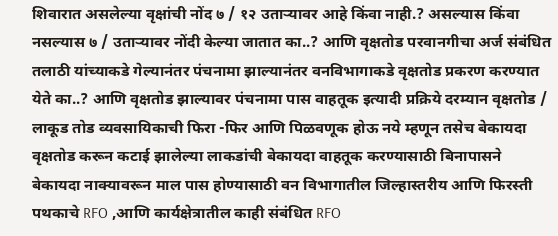शिवारात असलेल्या वृक्षांची नोंद ७ / १२ उताऱ्यावर आहे किंवा नाही.? असल्यास किंवा नसल्यास ७ / उताऱ्यावर नोंदी केल्या जातात का..? आणि वृक्षतोड परवानगीचा अर्ज संबंधित तलाठी यांच्याकडे गेल्यानंतर पंचनामा झाल्यानंतर वनविभागाकडे वृक्षतोड प्रकरण करण्यात येते का..? आणि वृक्षतोड झाल्यावर पंचनामा पास वाहतूक इत्यादी प्रक्रिये दरम्यान वृक्षतोड / लाकूड तोड व्यवसायिकाची फिरा -फिर आणि पिळवणूक होऊ नये म्हणून तसेच बेकायदा वृक्षतोड करून कटाई झालेल्या लाकडांची बेकायदा वाहतूक करण्यासाठी बिनापासने बेकायदा नाक्यावरून माल पास होण्यासाठी वन विभागातील जिल्हास्तरीय आणि फिरस्ती पथकाचे RFO ,आणि कार्यक्षेत्रातील काही संबंधित RFO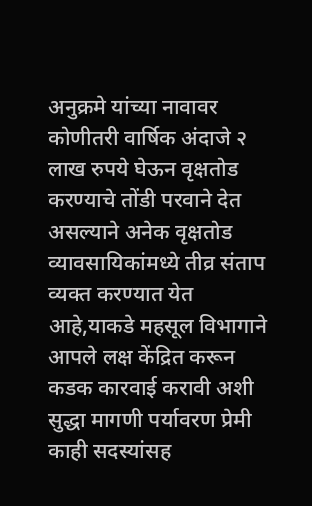अनुक्रमे यांच्या नावावर कोणीतरी वार्षिक अंदाजे २ लाख रुपये घेऊन वृक्षतोड करण्याचे तोंडी परवाने देत असल्याने अनेक वृक्षतोड व्यावसायिकांमध्ये तीव्र संताप व्यक्त करण्यात येत आहे,याकडे महसूल विभागाने आपले लक्ष केंद्रित करून कडक कारवाई करावी अशी सुद्धा मागणी पर्यावरण प्रेमी काही सदस्यांसह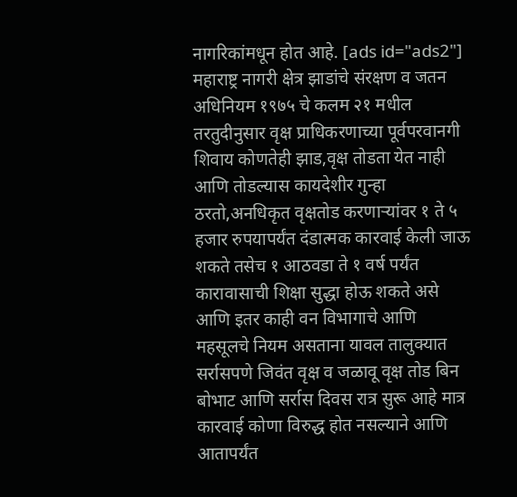नागरिकांमधून होत आहे. [ads id="ads2"]
महाराष्ट्र नागरी क्षेत्र झाडांचे संरक्षण व जतन अधिनियम १९७५ चे कलम २१ मधील तरतुदीनुसार वृक्ष प्राधिकरणाच्या पूर्वपरवानगी शिवाय कोणतेही झाड,वृक्ष तोडता येत नाही आणि तोडल्यास कायदेशीर गुन्हा ठरतो,अनधिकृत वृक्षतोड करणाऱ्यांवर १ ते ५ हजार रुपयापर्यंत दंडात्मक कारवाई केली जाऊ शकते तसेच १ आठवडा ते १ वर्ष पर्यंत कारावासाची शिक्षा सुद्धा होऊ शकते असे आणि इतर काही वन विभागाचे आणि महसूलचे नियम असताना यावल तालुक्यात सर्रासपणे जिवंत वृक्ष व जळावू वृक्ष तोड बिन बोभाट आणि सर्रास दिवस रात्र सुरू आहे मात्र कारवाई कोणा विरुद्ध होत नसल्याने आणि आतापर्यंत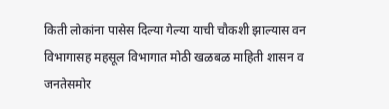किती लोकांना पासेस दिल्या गेल्या याची चौकशी झाल्यास वन विभागासह महसूल विभागात मोठी खळबळ माहिती शासन व जनतेसमोर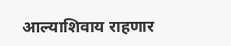आल्याशिवाय राहणार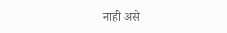नाही असे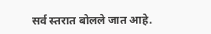सर्व स्तरात बोलले जात आहे.